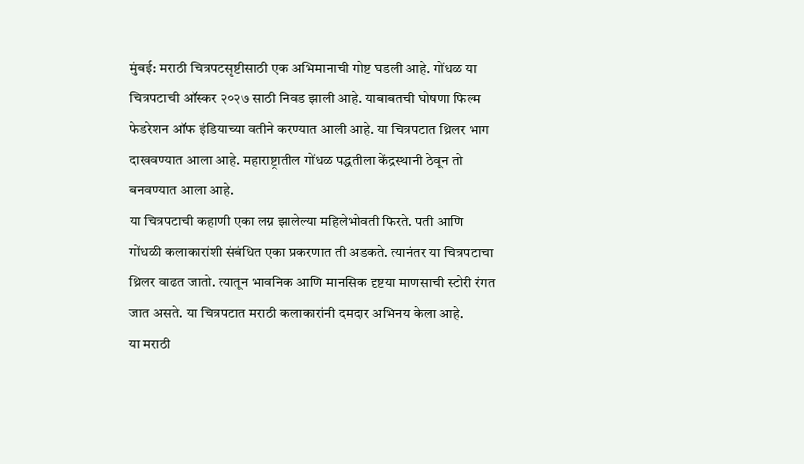मुंबई: मराठी चित्रपटसृष्टीसाठी एक अभिमानाची गोष्ट घडली आहे. गोंधळ या चित्रपटाची ऑस्कर २०२७ साठी निवड झाली आहे. याबाबतची घोषणा फिल्म फेडरेशन ऑफ इंडियाच्या वतीने करण्यात आली आहे. या चित्रपटात थ्रिलर भाग दाखवण्यात आला आहे. महाराष्ट्रातील गोंधळ पद्धतीला केंद्रस्थानी ठेवून तो बनवण्यात आला आहे.
या चित्रपटाची कहाणी एका लग्न झालेल्या महिलेभोवती फिरते. पती आणि गोंधळी कलाकारांशी संबंधित एका प्रकरणात ती अडकते. त्यानंतर या चित्रपटाचा थ्रिलर वाढत जातो. त्यातून भावनिक आणि मानसिक दृष्टया माणसाची स्टोरी रंगत जात असते. या चित्रपटात मराठी कलाकारांनी दमदार अभिनय केला आहे.
या मराठी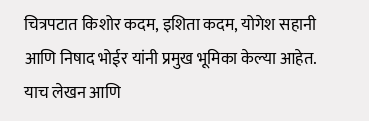चित्रपटात किशोर कदम, इशिता कदम, योगेश सहानी आणि निषाद भोईर यांनी प्रमुख भूमिका केल्या आहेत. याच लेखन आणि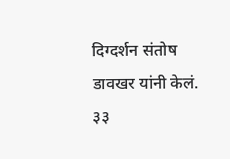दिग्दर्शन संतोष डावखर यांनी केलं. ३३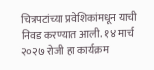चित्रपटांच्या प्रवेशिकांमधून याची निवड करण्यात आली. १४ मार्च २०२७ रोजी हा कार्यक्रम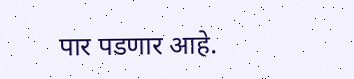पार पडणार आहे.